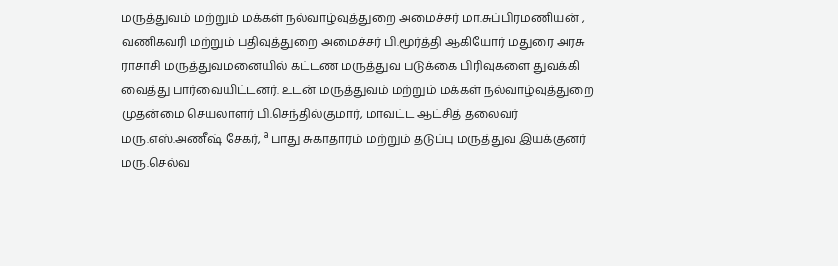மருத்துவம் மற்றும் மக்கள் நல்வாழ்வுத்துறை அமைச்சர் மா.சுப்பிரமணியன் , வணிகவரி மற்றும் பதிவுத்துறை அமைச்சர் பி.மூர்த்தி ஆகியோர் மதுரை அரசு ராசாசி மருத்துவமனையில் கட்டண மருத்துவ படுக்கை பிரிவுகளை துவக்கி வைத்து பார்வையிட்டனர். உடன் மருத்துவம் மற்றும் மக்கள் நல்வாழ்வுத்துறை முதன்மை செயலாளர் பி.செந்தில்குமார், மாவட்ட ஆட்சித் தலைவர் மரு.எஸ்.அணீஷ் சேகர், ª பாது சுகாதாரம் மற்றும் தடுப்பு மருத்துவ இயக்குனர் மரு.செல்வ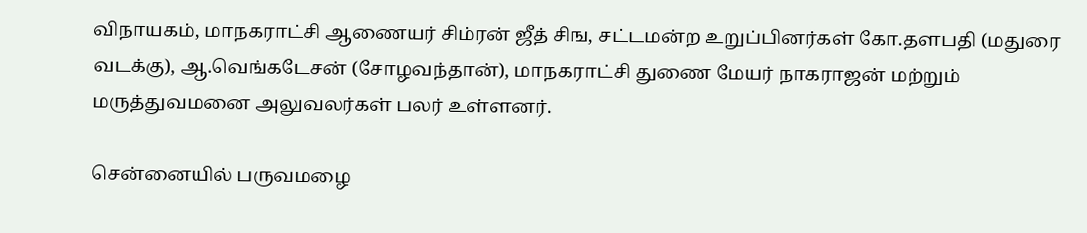விநாயகம், மாநகராட்சி ஆணையர் சிம்ரன் ஜீத் சிங, சட்டமன்ற உறுப்பினர்கள் கோ.தளபதி (மதுரை வடக்கு), ஆ.வெங்கடேசன் (சோழவந்தான்), மாநகராட்சி துணை மேயர் நாகராஜன் மற்றும் மருத்துவமனை அலுவலர்கள் பலர் உள்ளனர்.

சென்னையில் பருவமழை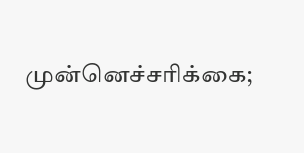முன்னெச்சரிக்கை;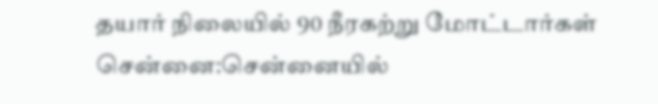தயார் நிலையில் 90 நீரகற்று மோட்டார்கள்
சென்னை:சென்னையில்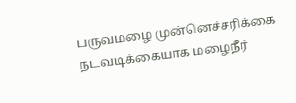பருவமழை முன்னெச்சரிக்கை நடவடிக்கையாக மழைநீர்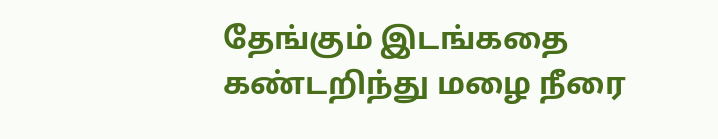தேங்கும் இடங்கதை கண்டறிந்து மழை நீரை